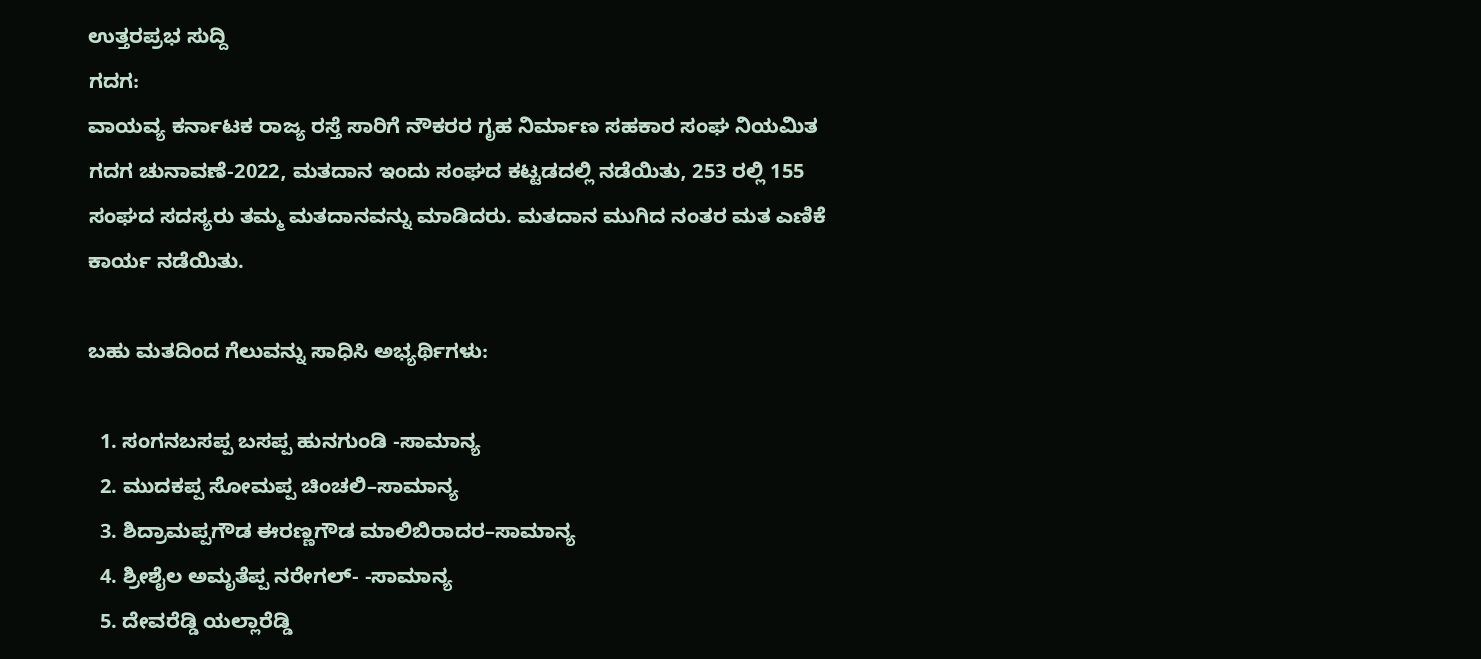ಉತ್ತರಪ್ರಭ ಸುದ್ದಿ
ಗದಗ:
ವಾಯವ್ಯ ಕರ್ನಾಟಕ ರಾಜ್ಯ ರಸ್ತೆ ಸಾರಿಗೆ ನೌಕರರ ಗೃಹ ನಿರ್ಮಾಣ ಸಹಕಾರ ಸಂಘ ನಿಯಮಿತ ಗದಗ ಚುನಾವಣೆ-2022, ಮತದಾನ ಇಂದು ಸಂಘದ ಕಟ್ಟಡದಲ್ಲಿ ನಡೆಯಿತು, 253 ರಲ್ಲಿ 155 ಸಂಘದ ಸದಸ್ಯರು ತಮ್ಮ ಮತದಾನವನ್ನು ಮಾಡಿದರು. ಮತದಾನ ಮುಗಿದ ನಂತರ ಮತ ಎಣಿಕೆ ಕಾರ್ಯ ನಡೆಯಿತು.

ಬಹು ಮತದಿಂದ ಗೆಲುವನ್ನು ಸಾಧಿಸಿ ಅಭ್ಯರ್ಥಿಗಳು:

  1. ಸಂಗನಬಸಪ್ಪ ಬಸಪ್ಪ ಹುನಗುಂಡಿ -ಸಾಮಾನ್ಯ
  2. ಮುದಕಪ್ಪ ಸೋಮಪ್ಪ ಚಿಂಚಲಿ–ಸಾಮಾನ್ಯ
  3. ಶಿದ್ರಾಮಪ್ಪಗೌಡ ಈರಣ್ಣಗೌಡ ಮಾಲಿಬಿರಾದರ–ಸಾಮಾನ್ಯ
  4. ಶ್ರೀಶೈಲ ಅಮೃತೆಪ್ಪ ನರೇಗಲ್- -ಸಾಮಾನ್ಯ
  5. ದೇವರೆಡ್ಡಿ ಯಲ್ಲಾರೆಡ್ಡಿ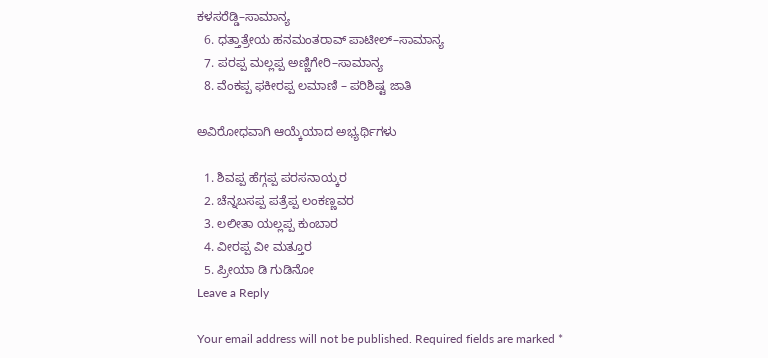ಕಳಸರೆಡ್ಡಿ–ಸಾಮಾನ್ಯ
  6. ಧತ್ತಾತ್ರೇಯ ಹನಮಂತರಾವ್ ಪಾಟೀಲ್–ಸಾಮಾನ್ಯ
  7. ಪರಪ್ಪ ಮಲ್ಲಪ್ಪ ಅಣ್ಣಿಗೇರಿ–ಸಾಮಾನ್ಯ
  8. ವೆಂಕಪ್ಪ ಫಕೀರಪ್ಪ ಲಮಾಣಿ – ಪರಿಶಿಷ್ಟ ಜಾತಿ

ಅವಿರೋಧವಾಗಿ ಆಯ್ಕೆಯಾದ ಅಭ್ಯರ್ಥಿಗಳು

  1. ಶಿವಪ್ಪ ಹೆಗ್ಗಪ್ಪ ಪರಸನಾಯ್ಕರ
  2. ಚೆನ್ನಬಸಪ್ಪ ಪತ್ರೆಪ್ಪ ಲಂಕಣ್ಣವರ
  3. ಲಲೀತಾ ಯಲ್ಲಪ್ಪ ಕುಂಬಾರ
  4. ವೀರಪ್ಪ ವೀ ಮತ್ತೂರ
  5. ಪ್ರೀಯಾ ಡಿ ಗುಡಿನೋ
Leave a Reply

Your email address will not be published. Required fields are marked *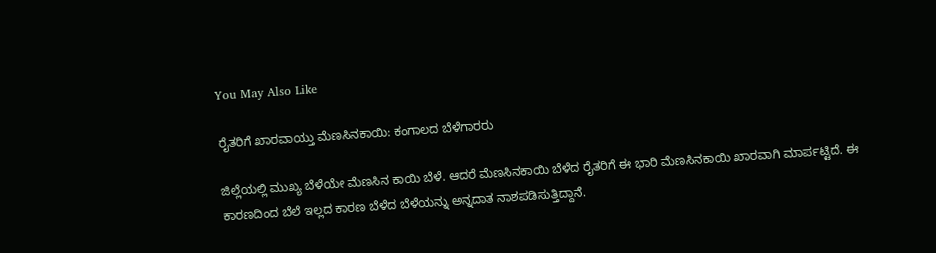You May Also Like

ರೈತರಿಗೆ ಖಾರವಾಯ್ತು ಮೆಣಸಿನಕಾಯಿ: ಕಂಗಾಲದ ಬೆಳೆಗಾರರು

ಜಿಲ್ಲೆಯಲ್ಲಿ ಮುಖ್ಯ ಬೆಳೆಯೇ ಮೆಣಸಿನ ಕಾಯಿ ಬೆಳೆ. ಆದರೆ ಮೆಣಸಿನಕಾಯಿ ಬೆಳೆದ ರೈತರಿಗೆ ಈ ಭಾರಿ ಮೆಣಸಿನಕಾಯಿ ಖಾರವಾಗಿ ಮಾರ್ಪಟ್ಟಿದೆ. ಈ ಕಾರಣದಿಂದ ಬೆಲೆ ಇಲ್ಲದ ಕಾರಣ ಬೆಳೆದ ಬೆಳೆಯನ್ನು ಅನ್ನದಾತ ನಾಶಪಡಿಸುತ್ತಿದ್ದಾನೆ.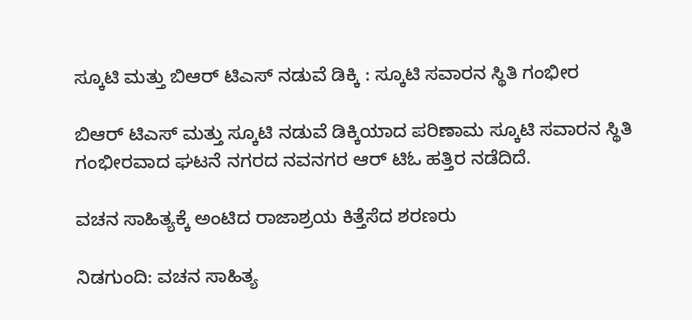ಸ್ಕೂಟಿ ಮತ್ತು ಬಿಆರ್ ಟಿಎಸ್ ನಡುವೆ ಡಿಕ್ಕಿ : ಸ್ಕೂಟಿ ಸವಾರನ ಸ್ಥಿತಿ ಗಂಭೀರ

ಬಿಆರ್ ಟಿಎಸ್ ಮತ್ತು ಸ್ಕೂಟಿ ನಡುವೆ ಡಿಕ್ಕಿಯಾದ ಪರಿಣಾಮ ಸ್ಕೂಟಿ ಸವಾರನ ಸ್ಥಿತಿ ಗಂಭೀರವಾದ ಘಟನೆ ನಗರದ ನವನಗರ ಆರ್ ಟಿಓ ಹತ್ತಿರ ನಡೆದಿದೆ.

ವಚನ ಸಾಹಿತ್ಯಕ್ಕೆ ಅಂಟಿದ ರಾಜಾಶ್ರಯ ಕಿತ್ತೆಸೆದ ಶರಣರು

ನಿಡಗುಂದಿ: ವಚನ ಸಾಹಿತ್ಯ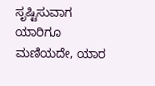ಸೃಷ್ಟಿಸುವಾಗ ಯಾರಿಗೂ ಮಣಿಯದೇ, ಯಾರ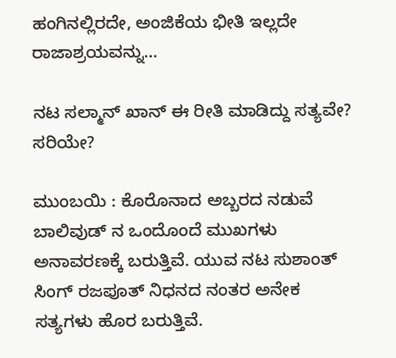ಹಂಗಿನಲ್ಲಿರದೇ, ಅಂಜಿಕೆಯ ಭೀತಿ ಇಲ್ಲದೇ ರಾಜಾಶ್ರಯವನ್ನು…

ನಟ ಸಲ್ಮಾನ್ ಖಾನ್ ಈ ರೀತಿ ಮಾಡಿದ್ದು ಸತ್ಯವೇ? ಸರಿಯೇ?

ಮುಂಬಯಿ : ಕೊರೊನಾದ ಅಬ್ಬರದ ನಡುವೆ ಬಾಲಿವುಡ್ ನ ಒಂದೊಂದೆ ಮುಖಗಳು ಅನಾವರಣಕ್ಕೆ ಬರುತ್ತಿವೆ. ಯುವ ನಟ ಸುಶಾಂತ್‌ ಸಿಂಗ್‌ ರಜಪೂತ್‌ ನಿಧನದ ನಂತರ ಅನೇಕ ಸತ್ಯಗಳು ಹೊರ ಬರುತ್ತಿವೆ.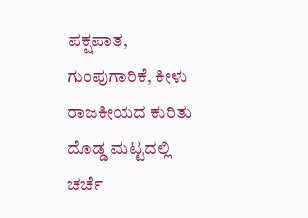ಪಕ್ಷಪಾತ, ಗುಂಪುಗಾರಿಕೆ, ಕೀಳು ರಾಜಕೀಯದ ಕುರಿತು ದೊಡ್ಡ ಮಟ್ಟದಲ್ಲಿ ಚರ್ಚೆ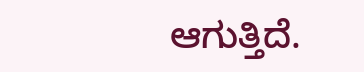ಆಗುತ್ತಿದೆ.